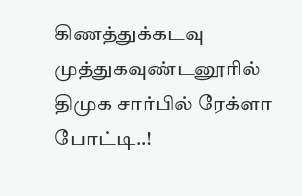கிணத்துக்கடவு முத்துகவுண்டனூரில் திமுக சார்பில் ரேக்ளா போட்டி..!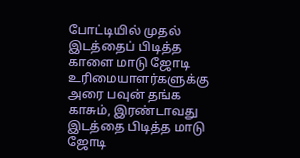போட்டியில் முதல் இடத்தைப் பிடித்த காளை மாடு ஜோடி உரிமையாளர்களுக்கு அரை பவுன் தங்க காசும், இரண்டாவது இடத்தை பிடித்த மாடு ஜோடி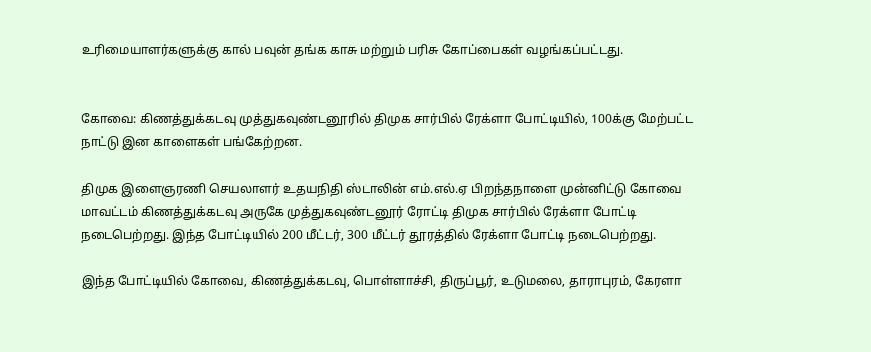உரிமையாளர்களுக்கு கால் பவுன் தங்க காசு மற்றும் பரிசு கோப்பைகள் வழங்கப்பட்டது.


கோவை: கிணத்துக்கடவு முத்துகவுண்டனூரில் திமுக சார்பில் ரேக்ளா போட்டியில், 100க்கு மேற்பட்ட நாட்டு இன காளைகள் பங்கேற்றன.

திமுக இளைஞரணி செயலாளர் உதயநிதி ஸ்டாலின் எம்.எல்.ஏ பிறந்தநாளை முன்னிட்டு கோவை மாவட்டம் கிணத்துக்கடவு அருகே முத்துகவுண்டனூர் ரோட்டி திமுக சார்பில் ரேக்ளா போட்டி நடைபெற்றது. இந்த போட்டியில் 200 மீட்டர், 300 மீட்டர் தூரத்தில் ரேக்ளா போட்டி நடைபெற்றது.

இந்த போட்டியில் கோவை, கிணத்துக்கடவு, பொள்ளாச்சி, திருப்பூர், உடுமலை, தாராபுரம், கேரளா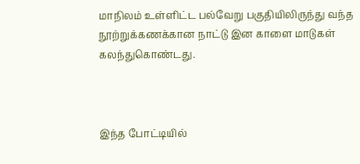மாநிலம் உள்ளிட்ட பல்வேறு பகுதியிலிருந்து வந்த நூற்றுக்கணக்கான நாட்டு இன காளை மாடுகள் கலந்துகொண்டது.



இந்த போட்டியில்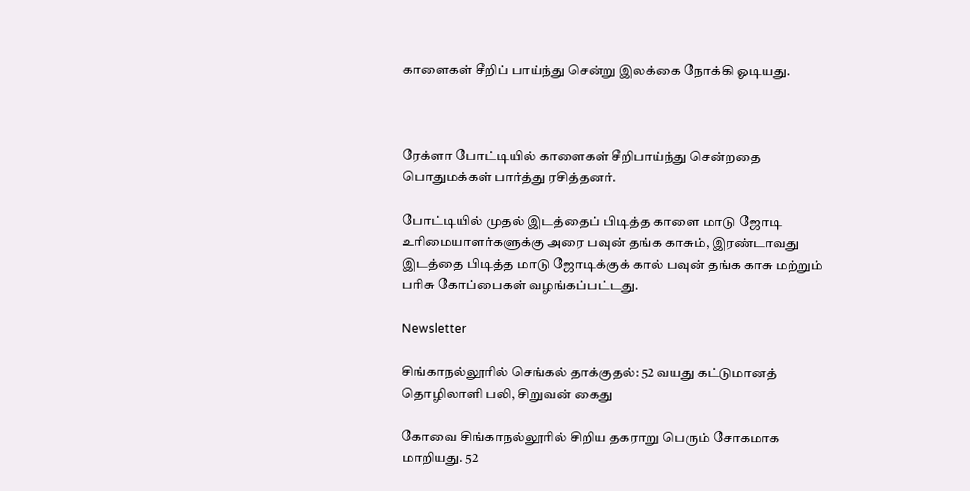காளைகள் சீறிப் பாய்ந்து சென்று இலக்கை நோக்கி ஓடியது.



ரேக்ளா போட்டியில் காளைகள் சீறிபாய்ந்து சென்றதை பொதுமக்கள் பார்த்து ரசித்தனர்.

போட்டியில் முதல் இடத்தைப் பிடித்த காளை மாடு ஜோடி உரிமையாளர்களுக்கு அரை பவுன் தங்க காசும், இரண்டாவது இடத்தை பிடித்த மாடு ஜோடிக்குக் கால் பவுன் தங்க காசு மற்றும் பரிசு கோப்பைகள் வழங்கப்பட்டது.

Newsletter

சிங்காநல்லூரில் செங்கல் தாக்குதல்: 52 வயது கட்டுமானத் தொழிலாளி பலி, சிறுவன் கைது

கோவை சிங்காநல்லூரில் சிறிய தகராறு பெரும் சோகமாக மாறியது. 52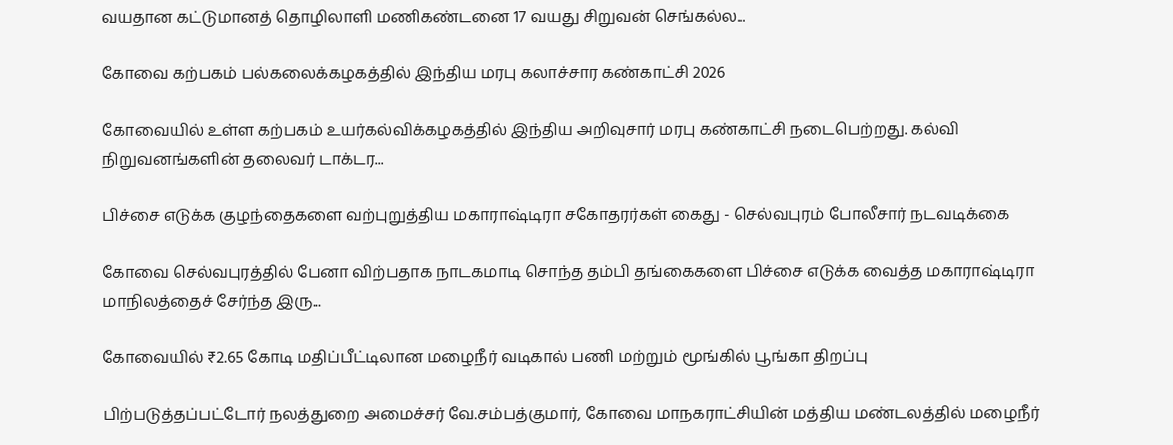வயதான கட்டுமானத் தொழிலாளி மணிகண்டனை 17 வயது சிறுவன் செங்கல்ல...

கோவை கற்பகம் பல்கலைக்கழகத்தில் இந்திய மரபு கலாச்சார கண்காட்சி 2026

கோவையில் உள்ள கற்பகம் உயர்கல்விக்கழகத்தில் இந்திய அறிவுசார் மரபு கண்காட்சி நடைபெற்றது. கல்வி நிறுவனங்களின் தலைவர் டாக்டர...

பிச்சை எடுக்க குழந்தைகளை வற்புறுத்திய மகாராஷ்டிரா சகோதரர்கள் கைது - செல்வபுரம் போலீசார் நடவடிக்கை

கோவை செல்வபுரத்தில் பேனா விற்பதாக நாடகமாடி சொந்த தம்பி தங்கைகளை பிச்சை எடுக்க வைத்த மகாராஷ்டிரா மாநிலத்தைச் சேர்ந்த இரு...

கோவையில் ₹2.65 கோடி மதிப்பீட்டிலான மழைநீர் வடிகால் பணி மற்றும் மூங்கில் பூங்கா திறப்பு

பிற்படுத்தப்பட்டோர் நலத்துறை அமைச்சர் வே.சம்பத்குமார், கோவை மாநகராட்சியின் மத்திய மண்டலத்தில் மழைநீர்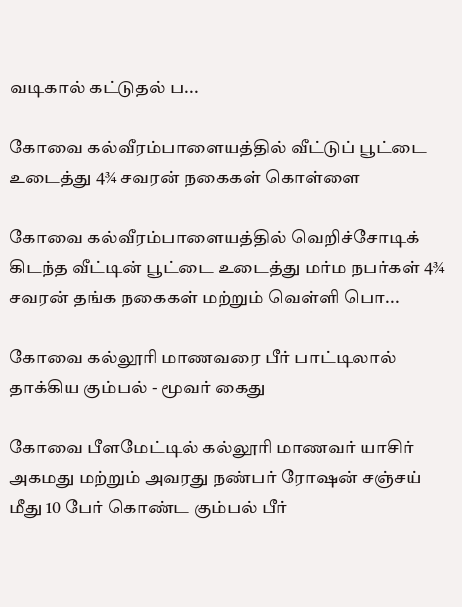வடிகால் கட்டுதல் ப...

கோவை கல்வீரம்பாளையத்தில் வீட்டுப் பூட்டை உடைத்து 4¾ சவரன் நகைகள் கொள்ளை

கோவை கல்வீரம்பாளையத்தில் வெறிச்சோடிக் கிடந்த வீட்டின் பூட்டை உடைத்து மர்ம நபர்கள் 4¾ சவரன் தங்க நகைகள் மற்றும் வெள்ளி பொ...

கோவை கல்லூரி மாணவரை பீர் பாட்டிலால் தாக்கிய கும்பல் - மூவர் கைது

கோவை பீளமேட்டில் கல்லூரி மாணவர் யாசிர் அகமது மற்றும் அவரது நண்பர் ரோஷன் சஞ்சய் மீது 10 பேர் கொண்ட கும்பல் பீர்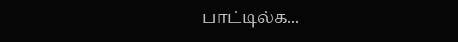பாட்டில்க...